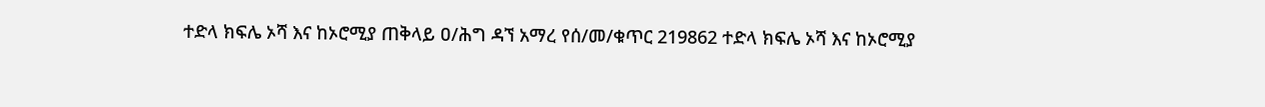ተድላ ክፍሌ ኦሻ እና ከኦሮሚያ ጠቅላይ ዐ/ሕግ ዳኘ አማረ የሰ/መ/ቁጥር 219862 ተድላ ክፍሌ ኦሻ እና ከኦሮሚያ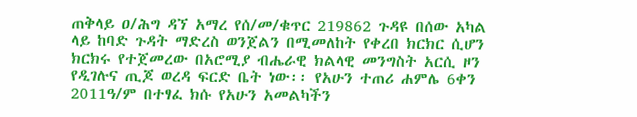ጠቅላይ ዐ/ሕግ ዳኘ አማረ የሰ/መ/ቁጥር 219862 ጉዳዩ በሰው አካል ላይ ከባድ ጉዳት ማድረስ ወንጀልን በሚመለከት የቀረበ ክርክር ሲሆን ክርክሩ የተጀመረው በአሮሚያ ብሔራዊ ክልላዊ መንግስት አርሲ ዞን የዲገሉና ጢጆ ወረዳ ፍርድ ቤት ነው፡፡ የአሁን ተጠሪ ሐምሌ 6ቀን 2011ዓ/ም በተፃፈ ክሱ የአሁን አመልካችን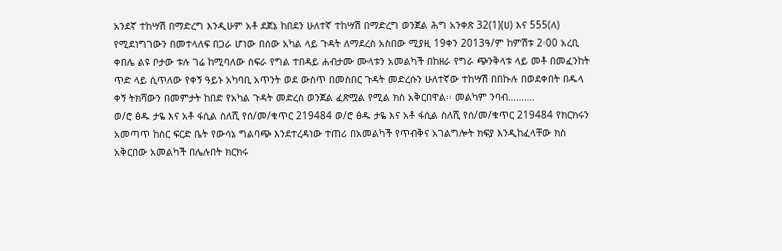አንደኛ ተከሣሽ በማድረግ እንዲሁም አቶ ደጀኔ ከበደን ሁለተኛ ተከሣሽ በማድረግ ወንጀል ሕግ አንቀጽ 32(1)(ሀ) እና 555(ለ) የሚደነግገውን በመተላለፍ በጋራ ሆነው በሰው አካል ላይ ጉዳት ለማደረስ አስበው ሚያዚ 19ቀን 2013ዓ/ም ከምሽቱ 2፡00 አረቢ ቀበሌ ልዩ ቦታው ቱሉ ገሬ ከሚባለው ስፍራ የግል ተበዳይ ሐብታሙ ሙላቱን አመልካች በከዘራ የግራ ጭንቅላቱ ላይ መቶ በመፈንከት ጥድ ላይ ሲጥለው የቀኝ ዓይኑ አካባቢ አጥንት ወደ ውስጥ በመስበር ጉዳት መድረሱን ሁለተኛው ተከሣሽ በበኩሉ በወደቀበት በዱላ ቀኝ ትክሻውን በመምታት ከበድ የአካል ጉዳት መድረስ ወንጀል ፈጽሟል የሚል ክስ አቅርበዋል፡፡ መልካም ንባብ……….
ወ/ሮ ፅዱ ታዬ እና አቶ ፋሲል ስለሺ የሰ/መ/ቁጥር 219484 ወ/ሮ ፅዱ ታዬ እና አቶ ፋሲል ስለሺ የሰ/መ/ቁጥር 219484 የክርክሩን አመጣጥ ከስር ፍርድ ቤት የውሳኔ ግልባጭ እንደተረዳነው ተጠሪ በአመልካች የጥብቅና አገልግሎት ክፍያ እንዲከፈላቸው ክስ አቅርበው አመልካች በሌሉበት ክርክሩ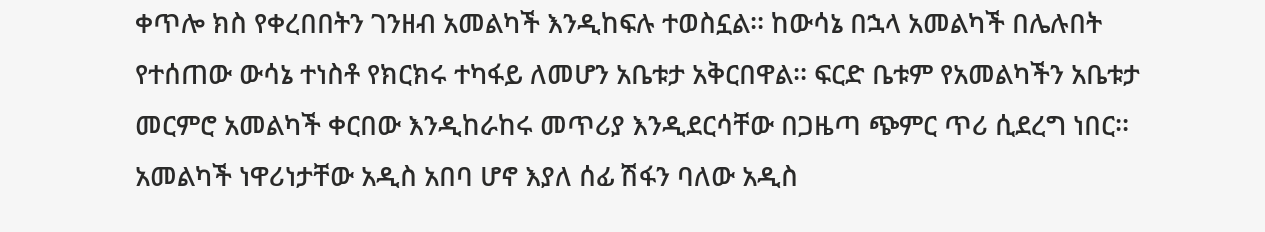ቀጥሎ ክስ የቀረበበትን ገንዘብ አመልካች እንዲከፍሉ ተወስኗል፡፡ ከውሳኔ በኋላ አመልካች በሌሉበት የተሰጠው ውሳኔ ተነስቶ የክርክሩ ተካፋይ ለመሆን አቤቱታ አቅርበዋል፡፡ ፍርድ ቤቱም የአመልካችን አቤቱታ መርምሮ አመልካች ቀርበው እንዲከራከሩ መጥሪያ እንዲደርሳቸው በጋዜጣ ጭምር ጥሪ ሲደረግ ነበር፡፡ አመልካች ነዋሪነታቸው አዲስ አበባ ሆኖ እያለ ሰፊ ሽፋን ባለው አዲስ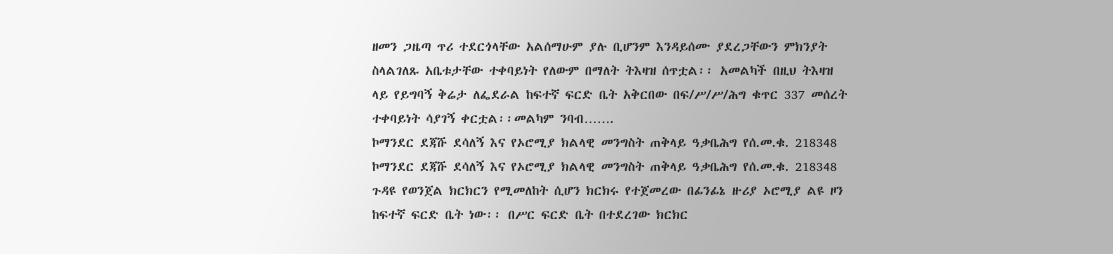ዘመን ጋዜጣ ጥሪ ተደርጎላቸው አልሰማሁም ያሉ ቢሆንም እንዳይሰሙ ያደረጋቸውን ምክንያት ስላልገለጹ አቤቱታቸው ተቀባይነት የለውም በማለት ትእዛዝ ሰጥቷል፡፡ አመልካች በዚህ ትእዛዝ ላይ የይግባኝ ቅሬታ ለፌደራል ከፍተኛ ፍርድ ቤት አቅርበው በፍ/ሥ/ሥ/ሕግ ቁጥር 337 መሰረት ተቀባይነት ሳያገኝ ቀርቷል፡፡መልካም ንባብ…….
ኮማንደር ደጃሹ ደሳለኝ እና የኦሮሚያ ክልላዊ መንግስት ጠቅላይ ዓቃቤሕግ የሰ.መ.ቁ. 218348 ኮማንደር ደጃሹ ደሳለኝ እና የኦሮሚያ ክልላዊ መንግስት ጠቅላይ ዓቃቤሕግ የሰ.መ.ቁ. 218348 ጉዳዩ የወንጀል ክርክርን የሚመለከት ሲሆን ክርክሩ የተጀመረው በፊንፊኔ ዙሪያ ኦሮሚያ ልዩ ዞን ከፍተኛ ፍርድ ቤት ነው፡፡ በሥር ፍርድ ቤት በተደረገው ክርክር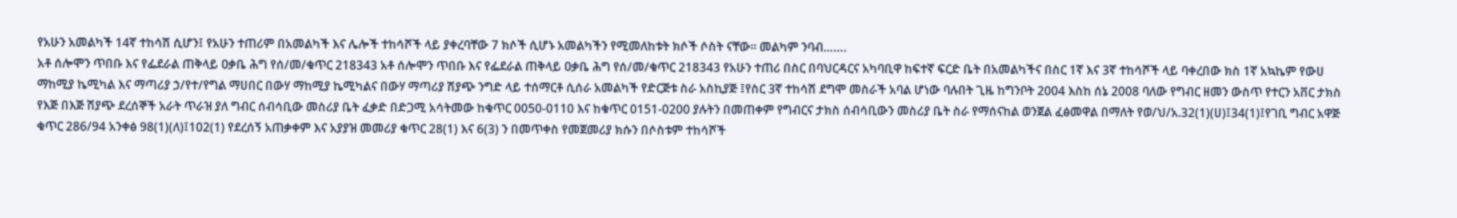የአሁን አመልካች 14ኛ ተከሳሽ ሲሆን፤ የአሁን ተጠሪም በአመልካች እና ሌሎች ተከሳሾች ላይ ያቀረባቸው 7 ክሶች ሲሆኑ አመልካችን የሚመለከቱት ክሶች ሶስት ናቸው፡፡ መልካም ንባብ…….
አቶ ሰሎሞን ጥበቡ እና የፌደራል ጠቅላይ ዐቃቤ ሕግ የሰ/መ/ቁጥር 218343 አቶ ሰሎሞን ጥበቡ እና የፌደራል ጠቅላይ ዐቃቤ ሕግ የሰ/መ/ቁጥር 218343 የአሁን ተጠሪ በስር በባህርዳርና አካባቢዋ ከፍተኛ ፍርድ ቤት በአመልካችና በስር 1ኛ እና 3ኛ ተከሳሾች ላይ ባቀረበው ክስ 1ኛ አኳኬም የውሀ ማከሚያ ኬሚካል እና ማጣሪያ ኃ/የተ/የግል ማሀበር በውሃ ማከሚያ ኬሚካልና በውሃ ማጣሪያ ሽያጭ ንግድ ላይ ተሰማርቶ ሲሰራ አመልካች የድርጅቱ ስራ አስኪያጅ ፤የስር 3ኛ ተከሳሽ ደግሞ መስራች አባል ሆነው ባሉበት ጊዜ ከግንቦት 2004 እስከ ሰኔ 2008 ባለው የግብር ዘመን ውስጥ የተርን አቨር ታክስ የእጅ በእጅ ሽያጭ ደረሰኞች አራት ጥራዝ ያለ ግብር ሰብሳቢው መስሪያ ቤት ፈቃድ በድጋሚ አሳትመው ከቁጥር 0050-0110 እና ከቁጥር 0151-0200 ያሉትን በመጠቀም የግብርና ታክስ ሰብሳቢውን መስሪያ ቤት ስራ የማሰናከል ወንጀል ፈፅመዋል በማለት የወ/ህ/አ.32(1)(ሀ)፤34(1)፤የገቢ ግብር አዋጅ ቁጥር 286/94 አንቀፅ 98(1)(ለ)፤102(1) የደረሰኝ አጠቃቀም እና አያያዝ መመሪያ ቁጥር 28(1) እና 6(3) ን በመጥቀስ የመጀመሪያ ክሱን በሶስቱም ተከሳሾች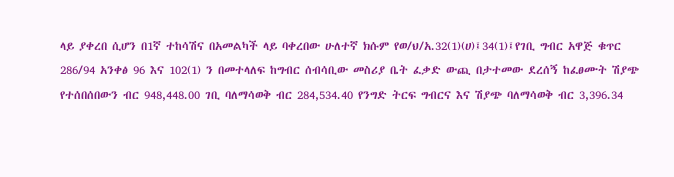ላይ ያቀረበ ሲሆን በ1ኛ ተከሳሽና በአመልካች ላይ ባቀረበው ሁለተኛ ክሱም የወ/ህ/አ.32(1)(ሀ)፤34(1)፤የገቢ ግብር አዋጅ ቁጥር 286/94 አንቀፅ 96 እና 102(1) ን በመተላለፍ ከግብር ሰብሳቢው መስሪያ ቤት ፈቃድ ውጪ በታተመው ደረሰኝ ከፈፀሙት ሽያጭ የተሰበሰበውን ብር 948,448.00 ገቢ ባለማሳወቅ ብር 284,534.40 የንግድ ትርፍ ግብርና እና ሽያጭ ባለማሳወቅ ብር 3,396.34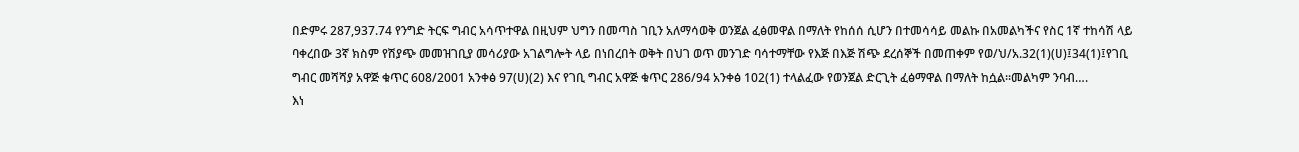በድምሩ 287,937.74 የንግድ ትርፍ ግብር አሳጥተዋል በዚህም ህግን በመጣስ ገቢን አለማሳወቅ ወንጀል ፈፅመዋል በማለት የከሰሰ ሲሆን በተመሳሳይ መልኩ በአመልካችና የስር 1ኛ ተከሳሽ ላይ ባቀረበው 3ኛ ክስም የሽያጭ መመዝገቢያ መሳሪያው አገልግሎት ላይ በነበረበት ወቅት በህገ ወጥ መንገድ ባሳተማቸው የእጅ በእጅ ሽጭ ደረሰኞች በመጠቀም የወ/ህ/አ.32(1)(ሀ)፤34(1)፤የገቢ ግብር መሻሻያ አዋጅ ቁጥር 608/2001 አንቀፅ 97(ሀ)(2) እና የገቢ ግብር አዋጅ ቁጥር 286/94 አንቀፅ 102(1) ተላልፈው የወንጀል ድርጊት ፈፅማዋል በማለት ከሷል፡፡መልካም ንባብ….
እነ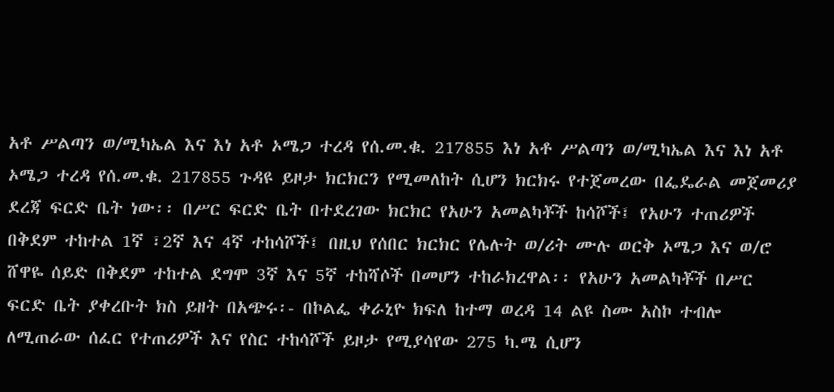አቶ ሥልጣን ወ/ሚካኤል እና እነ አቶ ኦሜጋ ተረዳ የሰ.መ.ቁ. 217855 እነ አቶ ሥልጣን ወ/ሚካኤል እና እነ አቶ ኦሜጋ ተረዳ የሰ.መ.ቁ. 217855 ጉዳዩ ይዞታ ክርክርን የሚመለከት ሲሆን ክርክሩ የተጀመረው በፌዴራል መጀመሪያ ደረጃ ፍርድ ቤት ነው፡፡ በሥር ፍርድ ቤት በተደረገው ክርክር የአሁን አመልካቾች ከሳሾች፤ የአሁን ተጠሪዎች በቅደም ተከተል 1ኛ ፣2ኛ እና 4ኛ ተከሳሾች፤ በዚህ የሰበር ክርክር የሌሉት ወ/ሪት ሙሉ ወርቅ ኦሜጋ እና ወ/ሮ ሸዋዬ ሰይድ በቅደም ተከተል ደግሞ 3ኛ እና 5ኛ ተከሻሶች በመሆን ተከራክረዋል፡፡ የአሁን አመልካቾች በሥር ፍርድ ቤት ያቀረቡት ክስ ይዘት በአጭሩ፡- በኮልፌ ቀራኒዮ ክፍለ ከተማ ወረዳ 14 ልዩ ስሙ አስኮ ተብሎ ለሚጠራው ሰፈር የተጠሪዎች እና የስር ተከሳሾች ይዞታ የሚያሳየው 275 ካ.ሜ ሲሆን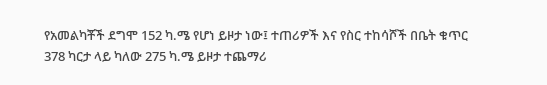የአመልካቾች ደግሞ 152 ካ.ሜ የሆነ ይዞታ ነው፤ ተጠሪዎች እና የስር ተከሳሾች በቤት ቁጥር 378 ካርታ ላይ ካለው 275 ካ.ሜ ይዞታ ተጨማሪ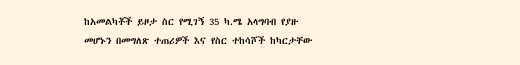ከአመልካቾች ይዞታ ስር የሚገኝ 35 ካ.ሜ አላግባብ የያዙ መሆኑን በመግለጽ ተጠሪዎች እና የስር ተከሳሾች ከካርታቸው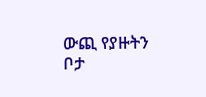ውጪ የያዙትን ቦታ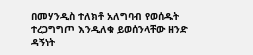በመሃንዲስ ተለክቶ አለግባብ የወሰዱት ተረጋግግጦ እንዲለቁ ይወሰንላቸው ዘንድ ዳኝነት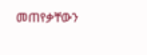መጠየቃቸውን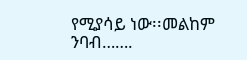የሚያሳይ ነው፡፡መልከም ንባብ…….